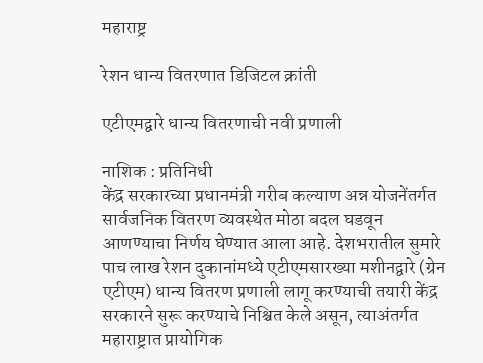महाराष्ट्र

रेशन धान्य वितरणात डिजिटल क्रांती

एटीएमद्वारे धान्य वितरणाची नवी प्रणाली

नाशिक : प्रतिनिधी
केंद्र सरकारच्या प्रधानमंत्री गरीब कल्याण अन्न योजनेंतर्गत सार्वजनिक वितरण व्यवस्थेत मोठा बदल घडवून आणण्याचा निर्णय घेण्यात आला आहे. देशभरातील सुमारे पाच लाख रेशन दुकानांमध्ये एटीएमसारख्या मशीनद्वारे (ग्रेन एटीएम) धान्य वितरण प्रणाली लागू करण्याची तयारी केंद्र सरकारने सुरू करण्याचे निश्चित केले असून, त्याअंतर्गत महाराष्ट्रात प्रायोगिक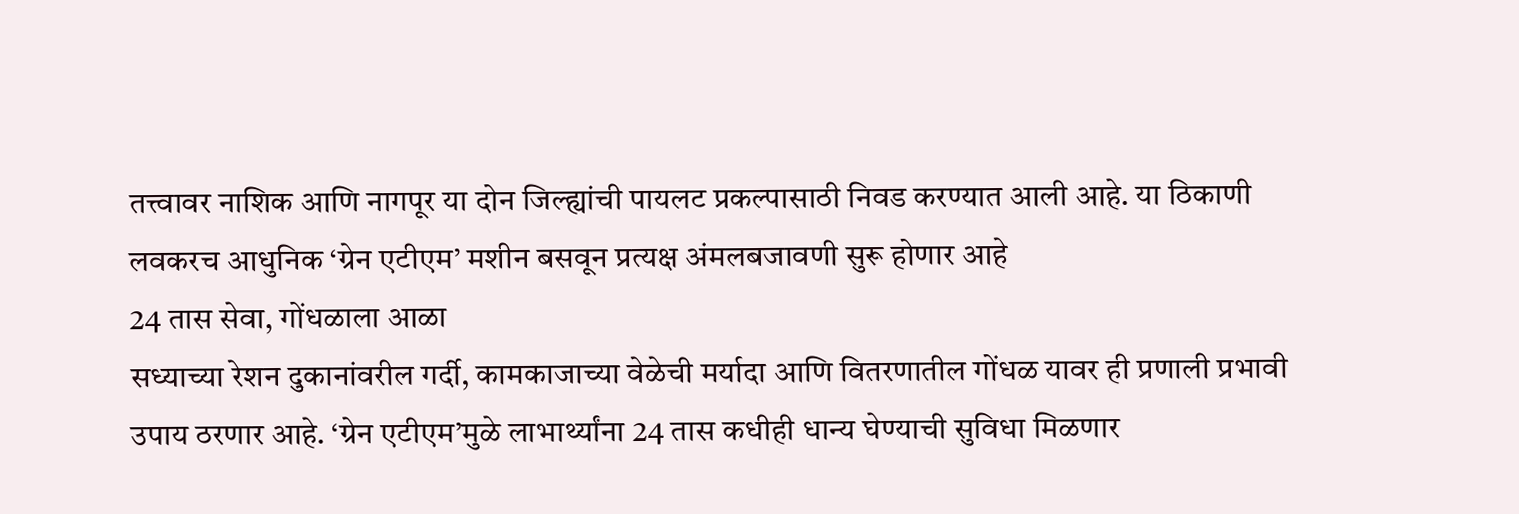तत्त्वावर नाशिक आणि नागपूर या दोन जिल्ह्यांची पायलट प्रकल्पासाठी निवड करण्यात आली आहे. या ठिकाणी लवकरच आधुनिक ‘ग्रेन एटीएम’ मशीन बसवून प्रत्यक्ष अंमलबजावणी सुरू होणार आहे
24 तास सेवा, गोंधळाला आळा
सध्याच्या रेशन दुकानांवरील गर्दी, कामकाजाच्या वेळेची मर्यादा आणि वितरणातील गोंधळ यावर ही प्रणाली प्रभावी उपाय ठरणार आहे. ‘ग्रेन एटीएम’मुळे लाभार्थ्यांना 24 तास कधीही धान्य घेण्याची सुविधा मिळणार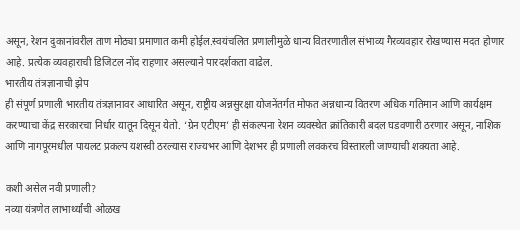असून, रेशन दुकानांवरील ताण मोठ्या प्रमाणात कमी होईल.स्वयंचलित प्रणालीमुळे धान्य वितरणातील संभाव्य गैरव्यवहार रोखण्यास मदत होणार आहे. प्रत्येक व्यवहाराची डिजिटल नोंद राहणार असल्याने पारदर्शकता वाढेल.
भारतीय तंत्रज्ञानाची झेप
ही संपूर्ण प्रणाली भारतीय तंत्रज्ञानावर आधारित असून, राष्ट्रीय अन्नसुरक्षा योजनेंतर्गत मोफत अन्नधान्य वितरण अधिक गतिमान आणि कार्यक्षम करण्याचा केंद्र सरकारचा निर्धार यातून दिसून येतो. ‘ग्रेन एटीएम’ ही संकल्पना रेशन व्यवस्थेत क्रांतिकारी बदल घडवणारी ठरणार असून, नाशिक आणि नागपूरमधील पायलट प्रकल्प यशस्वी ठरल्यास राज्यभर आणि देशभर ही प्रणाली लवकरच विस्तारली जाण्याची शक्यता आहे.

कशी असेल नवी प्रणाली?
नव्या यंत्रणेत लाभार्थ्यांची ओळख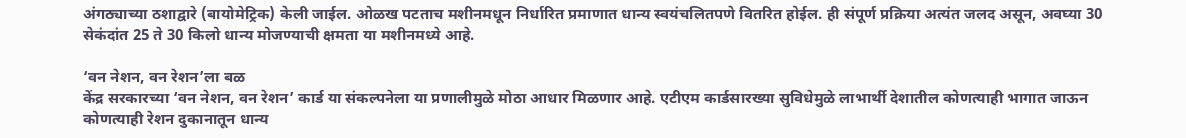अंगठ्याच्या ठशाद्वारे (बायोमेट्रिक) केली जाईल. ओळख पटताच मशीनमधून निर्धारित प्रमाणात धान्य स्वयंचलितपणे वितरित होईल. ही संपूर्ण प्रक्रिया अत्यंत जलद असून, अवघ्या 30 सेकंदांत 25 ते 30 किलो धान्य मोजण्याची क्षमता या मशीनमध्ये आहे.

‘वन नेशन, वन रेशन’ला बळ
केंद्र सरकारच्या ‘वन नेशन, वन रेशन’ कार्ड या संकल्पनेला या प्रणालीमुळे मोठा आधार मिळणार आहे. एटीएम कार्डसारख्या सुविधेमुळे लाभार्थी देशातील कोणत्याही भागात जाऊन कोणत्याही रेशन दुकानातून धान्य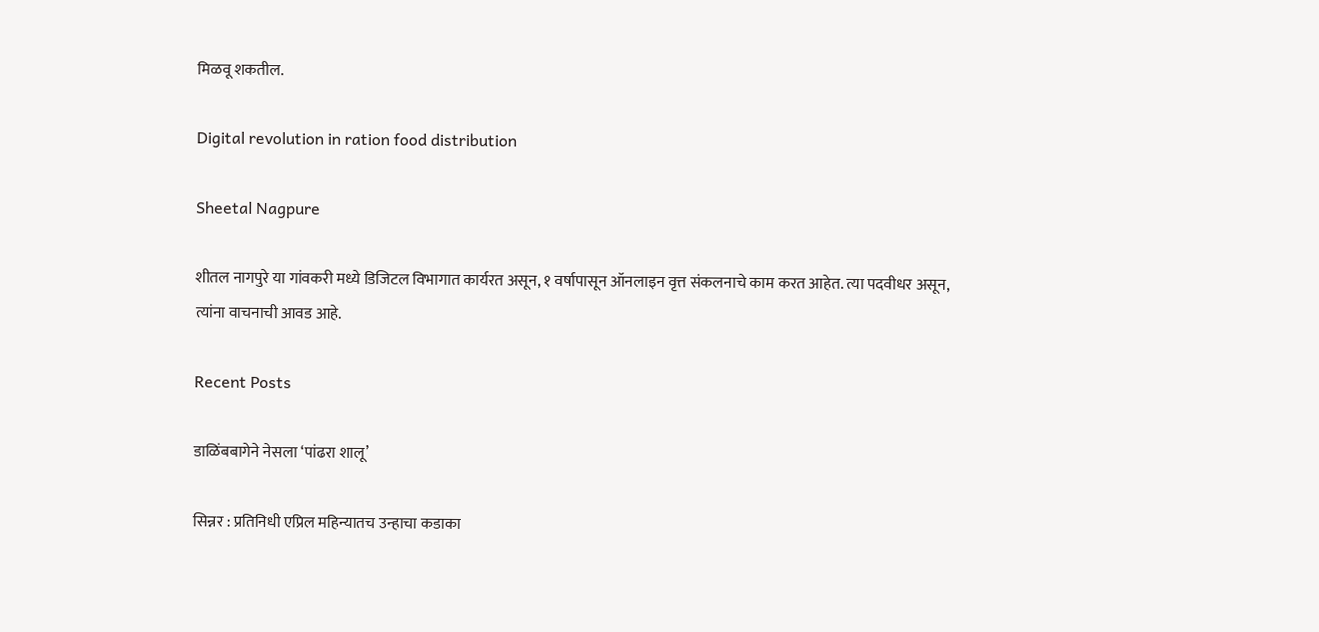मिळवू शकतील.

Digital revolution in ration food distribution

Sheetal Nagpure

शीतल नागपुरे या गांवकरी मध्ये डिजिटल विभागात कार्यरत असून, १ वर्षापासून ऑनलाइन वृत्त संकलनाचे काम करत आहेत. त्या पदवीधर असून, त्यांना वाचनाची आवड आहे.

Recent Posts

डाळिंबबागेने नेसला ‘पांढरा शालू’

सिन्नर : प्रतिनिधी एप्रिल महिन्यातच उन्हाचा कडाका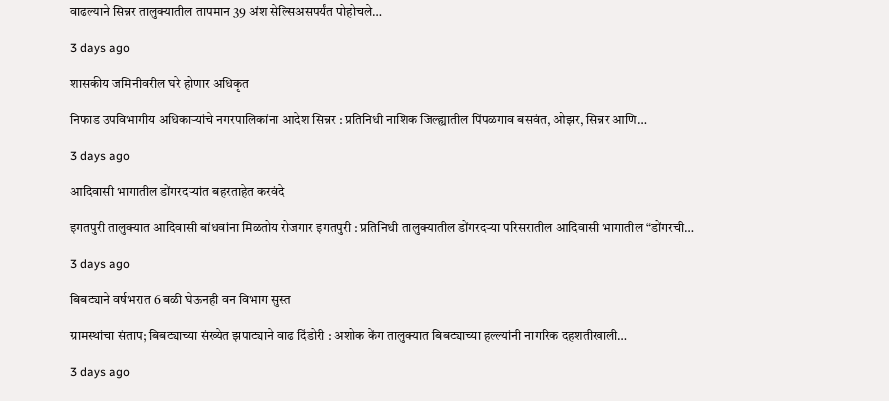वाढल्याने सिन्नर तालुक्यातील तापमान 39 अंश सेल्सिअसपर्यंत पोहोचले…

3 days ago

शासकीय जमिनीवरील घरे होणार अधिकृत

निफाड उपविभागीय अधिकार्‍यांचे नगरपालिकांना आदेश सिन्नर : प्रतिनिधी नाशिक जिल्ह्यातील पिंपळगाव बसवंत, ओझर, सिन्नर आणि…

3 days ago

आदिवासी भागातील डोंगरदर्‍यांत बहरताहेत करवंदे

इगतपुरी तालुक्यात आदिवासी बांधवांना मिळतोय रोजगार इगतपुरी : प्रतिनिधी तालुक्यातील डोंगरदर्‍या परिसरातील आदिवासी भागातील “डोंगरची…

3 days ago

बिबट्याने वर्षभरात 6 बळी घेऊनही वन विभाग सुस्त

ग्रामस्थांचा संताप; बिबट्याच्या संख्येत झपाट्याने वाढ दिंडोरी : अशोक केंग तालुक्यात बिबट्याच्या हल्ल्यांनी नागरिक दहशतीखाली…

3 days ago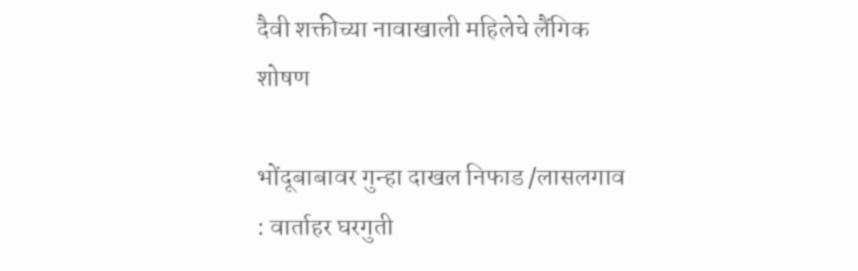दैवी शक्तीच्या नावाखाली महिलेचे लैंगिक शोषण

भोंदूबाबावर गुन्हा दाखल निफाड /लासलगाव : वार्ताहर घरगुती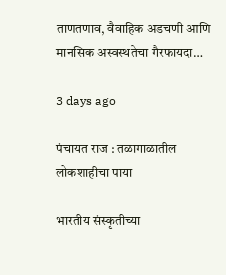ताणतणाव, वैवाहिक अडचणी आणि मानसिक अस्वस्थतेचा गैरफायदा…

3 days ago

पंचायत राज : तळागाळातील लोकशाहीचा पाया

भारतीय संस्कृतीच्या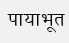पायाभूत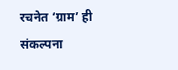रचनेत ‘ग्राम’ ही संकल्पना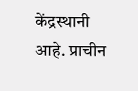केंद्रस्थानी आहे. प्राचीन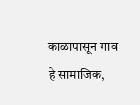काळापासून गाव हे सामाजिक,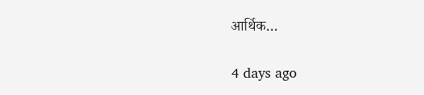आर्थिक…

4 days ago